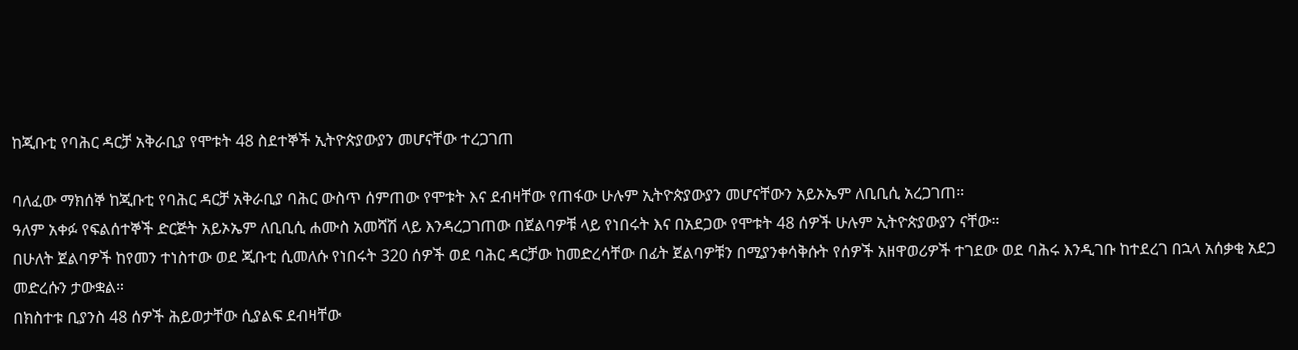ከጂቡቲ የባሕር ዳርቻ አቅራቢያ የሞቱት 48 ስደተኞች ኢትዮጵያውያን መሆናቸው ተረጋገጠ

ባለፈው ማክሰኞ ከጂቡቲ የባሕር ዳርቻ አቅራቢያ ባሕር ውስጥ ሰምጠው የሞቱት እና ደብዛቸው የጠፋው ሁሉም ኢትዮጵያውያን መሆናቸውን አይኦኤም ለቢቢሲ አረጋገጠ።
ዓለም አቀፉ የፍልሰተኞች ድርጅት አይኦኤም ለቢቢሲ ሐሙስ አመሻሽ ላይ እንዳረጋገጠው በጀልባዎቹ ላይ የነበሩት እና በአደጋው የሞቱት 48 ሰዎች ሁሉም ኢትዮጵያውያን ናቸው።
በሁለት ጀልባዎች ከየመን ተነስተው ወደ ጂቡቲ ሲመለሱ የነበሩት 320 ሰዎች ወደ ባሕር ዳርቻው ከመድረሳቸው በፊት ጀልባዎቹን በሚያንቀሳቅሱት የሰዎች አዘዋወሪዎች ተገደው ወደ ባሕሩ እንዲገቡ ከተደረገ በኋላ አሰቃቂ አደጋ መድረሱን ታውቋል።
በክስተቱ ቢያንስ 48 ሰዎች ሕይወታቸው ሲያልፍ ደብዛቸው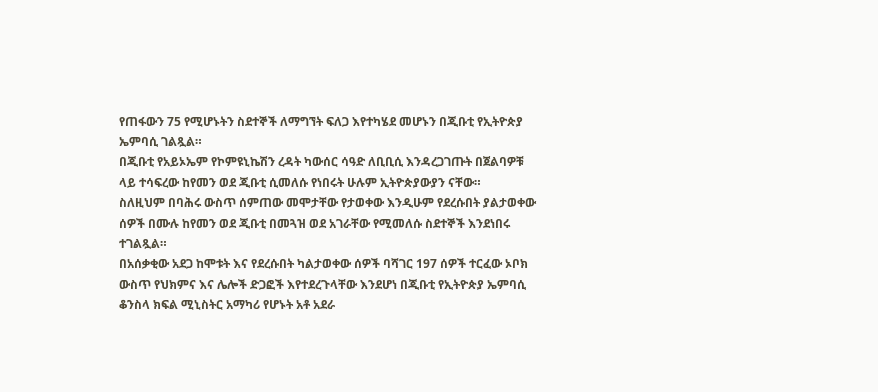የጠፋውን 75 የሚሆኑትን ስደተኞች ለማግኘት ፍለጋ እየተካሄደ መሆኑን በጂቡቲ የኢትዮጵያ ኤምባሲ ገልጿል።
በጂቡቲ የአይኦኤም የኮምዩኒኬሽን ረዳት ካውሰር ሳዓድ ለቢቢሲ እንዳረጋገጡት በጀልባዎቹ ላይ ተሳፍረው ከየመን ወደ ጂቡቲ ሲመለሱ የነበሩት ሁሉም ኢትዮጵያውያን ናቸው።
ስለዚህም በባሕሩ ውስጥ ሰምጠው መሞታቸው የታወቀው እንዲሁም የደረሱበት ያልታወቀው ሰዎች በሙሉ ከየመን ወደ ጂቡቲ በመጓዝ ወደ አገራቸው የሚመለሱ ስደተኞች እንደነበሩ ተገልጿል።
በአሰቃቂው አደጋ ከሞቱት እና የደረሱበት ካልታወቀው ሰዎች ባሻገር 197 ሰዎች ተርፈው ኦቦክ ውስጥ የህክምና እና ሌሎች ድጋፎች እየተደረጉላቸው እንደሆነ በጂቡቲ የኢትዮጵያ ኤምባሲ ቆንስላ ክፍል ሚኒስትር አማካሪ የሆኑት አቶ አደራ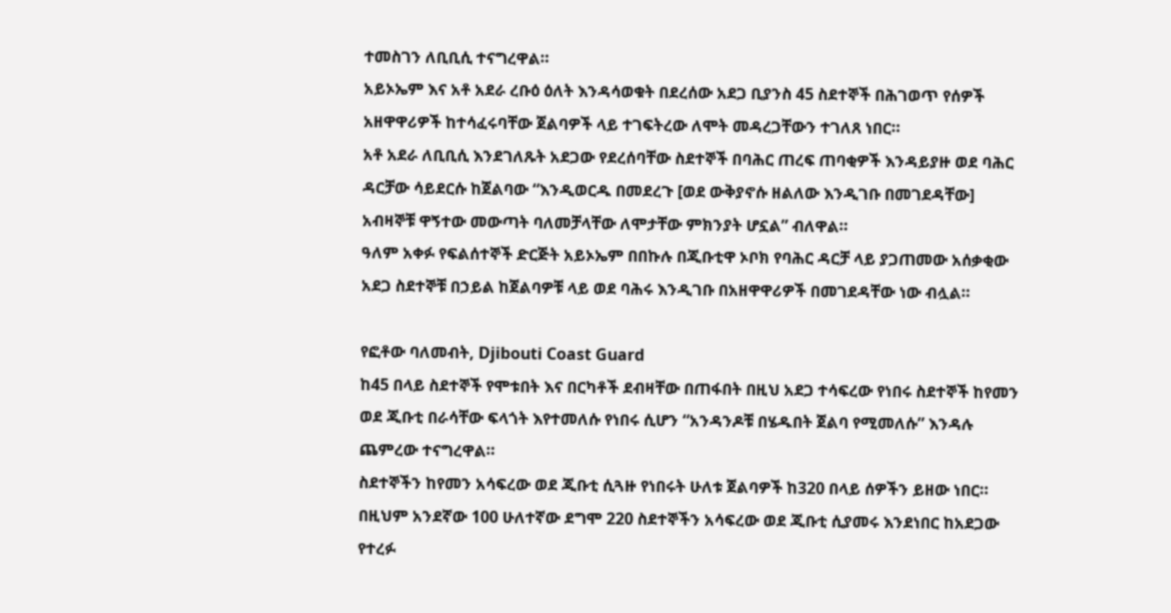ተመስገን ለቢቢሲ ተናግረዋል።
አይኦኤም እና አቶ አደራ ረቡዕ ዕለት እንዳሳወቁት በደረሰው አደጋ ቢያንስ 45 ስደተኞች በሕገወጥ የሰዎች አዘዋዋሪዎች ከተሳፈሩባቸው ጀልባዎች ላይ ተገፍትረው ለሞት መዳረጋቸውን ተገለጸ ነበር።
አቶ አደራ ለቢቢሲ እንደገለጹት አደጋው የደረሰባቸው ስደተኞች በባሕር ጠረፍ ጠባቂዎች እንዳይያዙ ወደ ባሕር ዳርቻው ሳይደርሱ ከጀልባው “እንዲወርዱ በመደረጉ [ወደ ውቅያኖሱ ዘልለው እንዲገቡ በመገደዳቸው] አብዛኞቹ ዋኝተው መውጣት ባለመቻላቸው ለሞታቸው ምክንያት ሆኗል” ብለዋል።
ዓለም አቀፉ የፍልሰተኞች ድርጅት አይኦኤም በበኩሉ በጂቡቲዋ ኦቦክ የባሕር ዳርቻ ላይ ያጋጠመው አሰቃቂው አደጋ ስደተኞቹ በኃይል ከጀልባዎቹ ላይ ወደ ባሕሩ እንዲገቡ በአዘዋዋሪዎች በመገደዳቸው ነው ብሏል።

የፎቶው ባለመብት, Djibouti Coast Guard
ከ45 በላይ ስደተኞች የሞቱበት እና በርካቶች ደብዛቸው በጠፋበት በዚህ አደጋ ተሳፍረው የነበሩ ስደተኞች ከየመን ወደ ጂቡቲ በራሳቸው ፍላጎት እየተመለሱ የነበሩ ሲሆን “አንዳንዶቹ በሄዱበት ጀልባ የሚመለሱ” እንዳሉ ጨምረው ተናግረዋል።
ስደተኞችን ከየመን አሳፍረው ወደ ጂቡቲ ሲጓዙ የነበሩት ሁለቱ ጀልባዎች ከ320 በላይ ሰዎችን ይዘው ነበር። በዚህም አንደኛው 100 ሁለተኛው ደግሞ 220 ስደተኞችን አሳፍረው ወደ ጂቡቲ ሲያመሩ እንደነበር ከአደጋው የተረፉ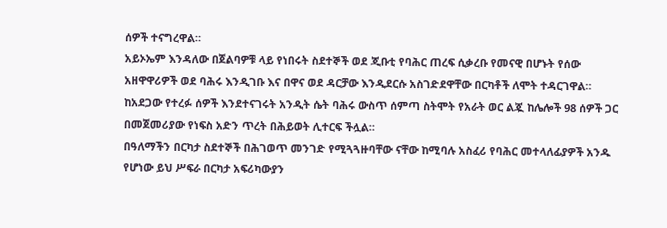ሰዎች ተናግረዋል።
አይኦኤም እንዳለው በጀልባዎቹ ላይ የነበሩት ስደተኞች ወደ ጂቡቲ የባሕር ጠረፍ ሲቃረቡ የመናዊ በሆኑት የሰው አዘዋዋሪዎች ወደ ባሕሩ እንዲገቡ እና በዋና ወደ ዳርቻው እንዲደርሱ አስገድደዋቸው በርካቶች ለሞት ተዳርገዋል።
ከአደጋው የተረፉ ሰዎች እንደተናገሩት አንዲት ሴት ባሕሩ ውስጥ ሰምጣ ስትሞት የአራት ወር ልጇ ከሌሎች 98 ሰዎች ጋር በመጀመሪያው የነፍስ አድን ጥረት በሕይወት ሊተርፍ ችሏል።
በዓለማችን በርካታ ስደተኞች በሕገወጥ መንገድ የሚጓጓዙባቸው ናቸው ከሚባሉ አስፈሪ የባሕር መተላለፊያዎች አንዱ የሆነው ይህ ሥፍራ በርካታ አፍሪካውያን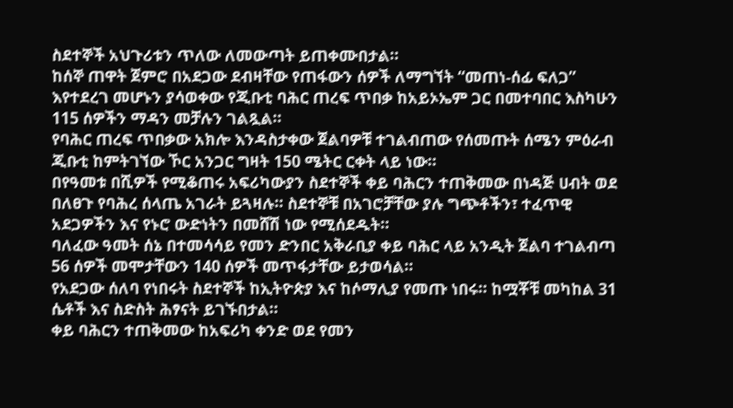ስደተኞች አህጉሪቱን ጥለው ለመውጣት ይጠቀሙበታል።
ከሰኞ ጠዋት ጀምሮ በአደጋው ደብዛቸው የጠፋውን ሰዎች ለማግኘት “መጠነ-ሰፊ ፍለጋ” እየተደረገ መሆኑን ያሳወቀው የጂቡቲ ባሕር ጠረፍ ጥበቃ ከአይኦኤም ጋር በመተባበር እስካሁን 115 ሰዎችን ማዳን መቻሉን ገልጿል።
የባሕር ጠረፍ ጥበቃው አክሎ እንዳስታቀው ጀልባዎቹ ተገልብጠው የሰመጡት ሰሜን ምዕራብ ጂቡቲ ከምትገኘው ኾር አንጋር ግዛት 150 ሜትር ርቀት ላይ ነው።
በየዓመቱ በሺዎች የሚቆጠሩ አፍሪካውያን ስደተኞች ቀይ ባሕርን ተጠቅመው በነዳጅ ሀብት ወደ በለፀጉ የባሕረ ሰላጤ አገራት ይጓዛሉ። ስደተኞቹ በአገሮቻቸው ያሉ ግጭቶችን፣ ተፈጥዊ አደጋዎችን እና የኑሮ ውድነትን በመሸሽ ነው የሚሰደዱት።
ባለፈው ዓመት ሰኔ በተመሳሳይ የመን ድንበር አቅራቢያ ቀይ ባሕር ላይ አንዲት ጀልባ ተገልብጣ 56 ሰዎች መሞታቸውን 140 ሰዎች መጥፋታቸው ይታወሳል።
የአደጋው ሰለባ የነበሩት ስደተኞች ከኢትዮጵያ እና ከሶማሊያ የመጡ ነበሩ። ከሟቾቹ መካከል 31 ሴቶች እና ስድስት ሕፃናት ይገኙበታል።
ቀይ ባሕርን ተጠቅመው ከአፍሪካ ቀንድ ወደ የመን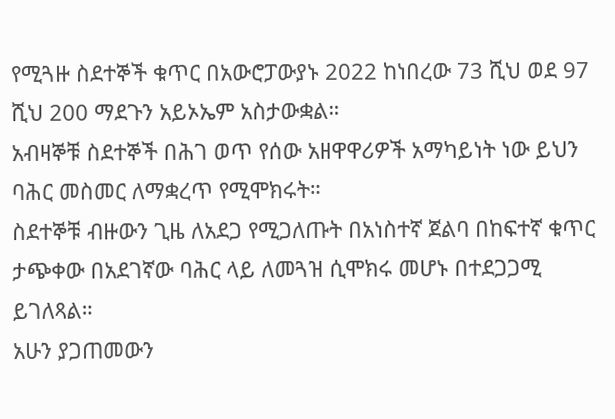የሚጓዙ ስደተኞች ቁጥር በአውሮፓውያኑ 2022 ከነበረው 73 ሺህ ወደ 97 ሺህ 200 ማደጉን አይኦኤም አስታውቋል።
አብዛኞቹ ስደተኞች በሕገ ወጥ የሰው አዘዋዋሪዎች አማካይነት ነው ይህን ባሕር መስመር ለማቋረጥ የሚሞክሩት።
ስደተኞቹ ብዙውን ጊዜ ለአደጋ የሚጋለጡት በአነስተኛ ጀልባ በከፍተኛ ቁጥር ታጭቀው በአደገኛው ባሕር ላይ ለመጓዝ ሲሞክሩ መሆኑ በተደጋጋሚ ይገለጻል።
አሁን ያጋጠመውን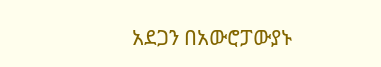አደጋን በአውሮፓውያኑ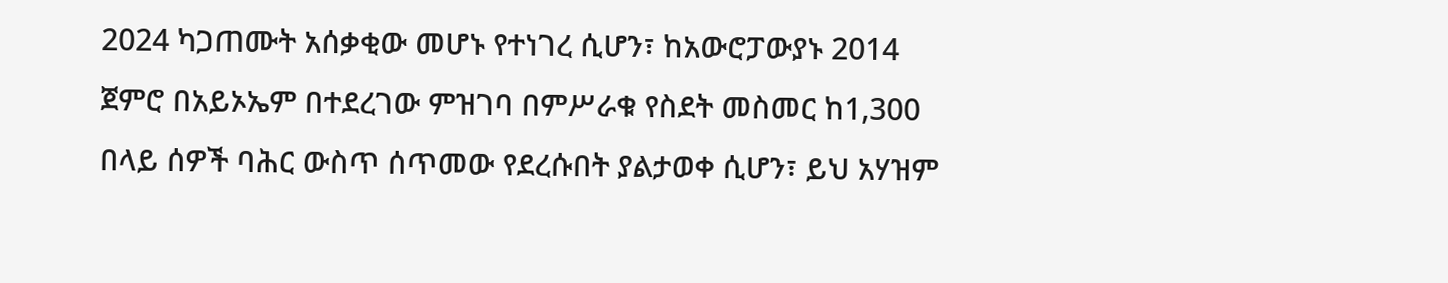2024 ካጋጠሙት አሰቃቂው መሆኑ የተነገረ ሲሆን፣ ከአውሮፓውያኑ 2014 ጀምሮ በአይኦኤም በተደረገው ምዝገባ በምሥራቁ የስደት መስመር ከ1,300 በላይ ሰዎች ባሕር ውስጥ ሰጥመው የደረሱበት ያልታወቀ ሲሆን፣ ይህ አሃዝም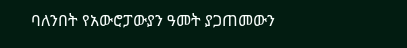ባለንበት የአውሮፓውያን ዓመት ያጋጠመውን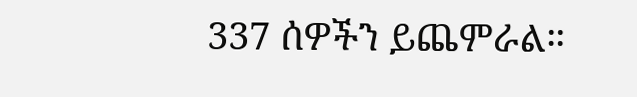337 ሰዎችን ይጨምራል።